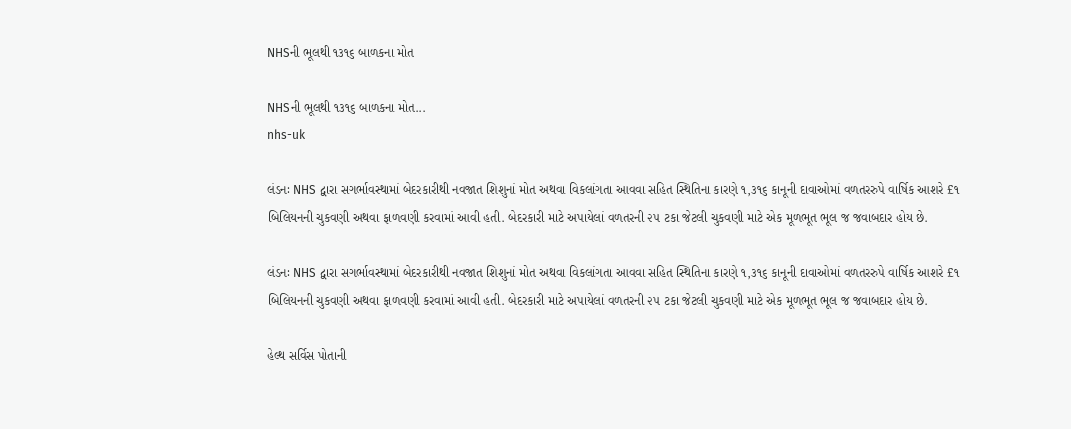NHSની ભૂલથી ૧૩૧૬ બાળકના મોત

NHSની ભૂલથી ૧૩૧૬ બાળકના મોત...
nhs-uk

લંડનઃ NHS દ્વારા સગર્ભાવસ્થામાં બેદરકારીથી નવજાત શિશુનાં મોત અથવા વિકલાંગતા આવવા સહિત સ્થિતિના કારણે ૧,૩૧૬ કાનૂની દાવાઓમાં વળતરરુપે વાર્ષિક આશરે £૧ બિલિયનની ચુકવણી અથવા ફાળવણી કરવામાં આવી હતી. બેદરકારી માટે અપાયેલાં વળતરની ૨૫ ટકા જેટલી ચુકવણી માટે એક મૂળભૂત ભૂલ જ જવાબદાર હોય છે.

લંડનઃ NHS દ્વારા સગર્ભાવસ્થામાં બેદરકારીથી નવજાત શિશુનાં મોત અથવા વિકલાંગતા આવવા સહિત સ્થિતિના કારણે ૧,૩૧૬ કાનૂની દાવાઓમાં વળતરરુપે વાર્ષિક આશરે £૧ બિલિયનની ચુકવણી અથવા ફાળવણી કરવામાં આવી હતી. બેદરકારી માટે અપાયેલાં વળતરની ૨૫ ટકા જેટલી ચુકવણી માટે એક મૂળભૂત ભૂલ જ જવાબદાર હોય છે.

હેલ્થ સર્વિસ પોતાની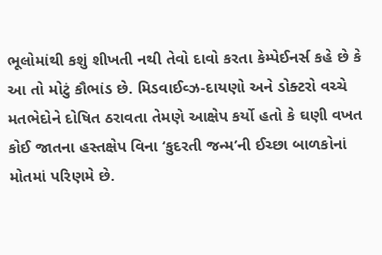ભૂલોમાંથી કશું શીખતી નથી તેવો દાવો કરતા કેમ્પેઈનર્સ કહે છે કે આ તો મોટું કૌભાંડ છે. મિડવાઈવ્ઝ-દાયણો અને ડોક્ટરો વચ્ચે મતભેદોને દોષિત ઠરાવતા તેમણે આક્ષેપ કર્યો હતો કે ઘણી વખત કોઈ જાતના હસ્તક્ષેપ વિના ‘કુદરતી જન્મ’ની ઈચ્છા બાળકોનાં મોતમાં પરિણમે છે.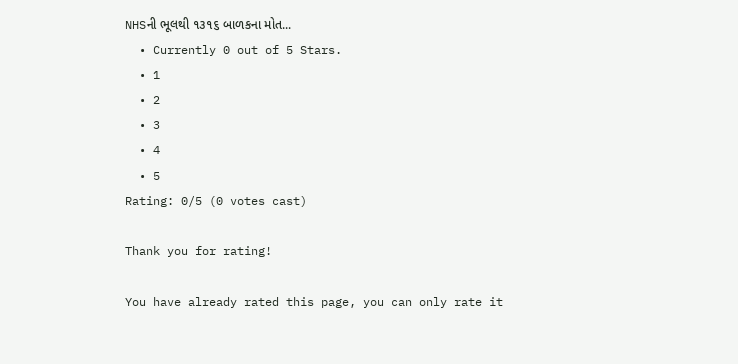NHSની ભૂલથી ૧૩૧૬ બાળકના મોત...
  • Currently 0 out of 5 Stars.
  • 1
  • 2
  • 3
  • 4
  • 5
Rating: 0/5 (0 votes cast)

Thank you for rating!

You have already rated this page, you can only rate it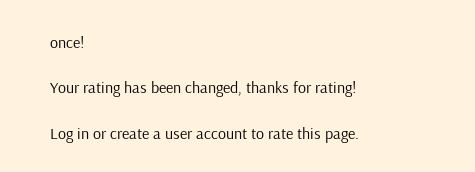once!

Your rating has been changed, thanks for rating!

Log in or create a user account to rate this page.